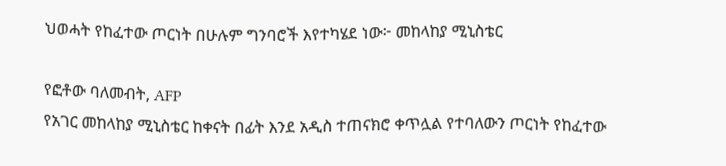ህወሓት የከፈተው ጦርነት በሁሉም ግንባሮች እየተካሄደ ነው፦ መከላከያ ሚኒስቴር

የፎቶው ባለመብት, AFP
የአገር መከላከያ ሚኒስቴር ከቀናት በፊት እንደ አዲስ ተጠናክሮ ቀጥሏል የተባለውን ጦርነት የከፈተው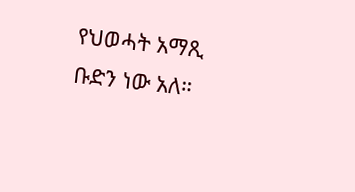የህወሓት አማጺ ቡድን ነው አለ።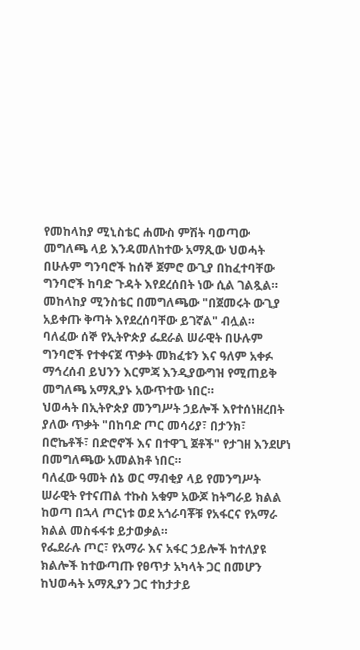የመከላከያ ሚኒስቴር ሐሙስ ምሽት ባወጣው መግለጫ ላይ እንዳመለከተው አማጺው ህወሓት በሁሉም ግንባሮች ከሰኞ ጀምሮ ውጊያ በከፈተባቸው ግንባሮች ከባድ ጉዳት እየደረሰበት ነው ሲል ገልጿል።
መከላከያ ሚንስቴር በመግለጫው "በጀመሩት ውጊያ አይቀጡ ቅጣት እየደረሰባቸው ይገኛል" ብሏል።
ባለፈው ሰኞ የኢትዮጵያ ፌደራል ሠራዊት በሁሉም ግንባሮች የተቀናጀ ጥቃት መክፈቱን እና ዓለም አቀፉ ማኅረሰብ ይህንን እርምጃ እንዲያውግዝ የሚጠይቅ መግለጫ አማጺያኑ አውጥተው ነበር።
ህወሓት በኢትዮጵያ መንግሥት ኃይሎች እየተሰነዘረበት ያለው ጥቃት "በከባድ ጦር መሳሪያ፣ በታንክ፣ በሮኬቶች፣ በድሮኖች እና በተዋጊ ጀቶች" የታገዘ እንደሆነ በመግለጫው አመልክቶ ነበር።
ባለፈው ዓመት ሰኔ ወር ማብቂያ ላይ የመንግሥት ሠራዊት የተናጠል ተኩስ አቁም አውጆ ከትግራይ ክልል ከወጣ በኋላ ጦርነቱ ወደ አጎራባቾቹ የአፋርና የአማራ ክልል መስፋፋቱ ይታወቃል።
የፌደራሉ ጦር፣ የአማራ እና አፋር ኃይሎች ከተለያዩ ክልሎች ከተውጣጡ የፀጥታ አካላት ጋር በመሆን ከህወሓት አማጺያን ጋር ተከታታይ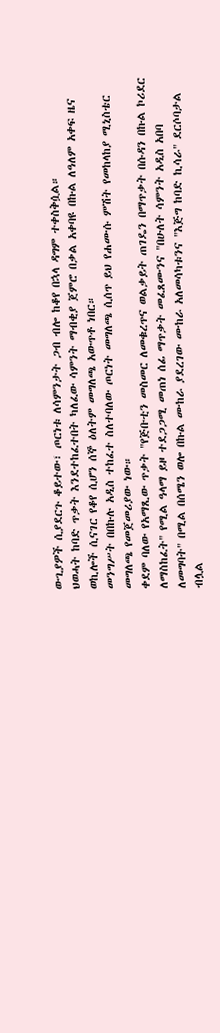ውጊያዎች ሲያደርጉ ቆይተው፣ ጦርነቱ ለሳምንታት ጋብ ብሎ ከቆየ በኋላ ዳግም ተቀስቅሷል።
ህወሓት ከባድ ጥቃት እንደተከፈተበት ካለፈው ሳምንት ማብቂያ ጀምሮ በቃል አቀባዩ በኩል ለዓለም አቀፍ ዜና ወኪሎች ሲናገር የቆየ ሲሆን ሰኞ ዕለትም መግለጫ አውጥቶ ነበር።
መንግሥት በበኩሉ አዲስ ተከፈተ ስለተባለው ጦርነት መግለጫ ሲሰጥ ይህ የሐሙሱ ምሽት የመከላከያ ሚኒስቴር መግለጫ የመጀመሪያው ነው።
ቀደም ባለው የአማጺው ጥቃት "የጅቡቲን መስመር ለመቁረጥና ወልቃይት ጠገዴን በማጥቃት በሱዳን በኩል ኮሪደር ለማስከፈት" የሚል ዓላማ ይዞ ተደጋጋሚ መጠነ ሰፊ ማጥቃት መፈጸሙንና "በሁለት ሳምንት አዲስ አበባ ለመግባት" በሚል በሰሜን ወሎ በኩል ሙከራ ያደረገው ሙከራ አለመሳካቱንና "እጅግ ከባድ ኪሳራ" ደርሶባታል ብሏል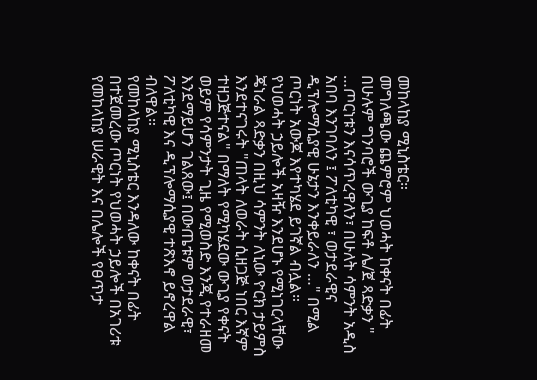መከላከያ ሚኒስቴር።
መግለጫው ጨምሮም ህወሓት ከቀናት በፊት በሁሉም ግንባሮች ውጊያ ከፍቶ ሌ/ጀ ጻድቃን " …ጦርነቱን እናሳጥረዋለን፣ በሁለት ሳምንት አዲስ አበባ እንገባለን ፤ ፖለቲካዊ ፣ ወታደራዊና ዲፕሎማሲያዊ ሁኔታን እንቀይራለን …" በሚል ጦርነት አውጆ እየተካሄደ ይገኛል ብሏል።
የህወሓት ኃይሎች አዛዥ እንደሆኑ የሚነገርላቸው ጄነራል ጻድቃን በዚህ ሳምንት ለኒው ዮርክ ታይምስ እንደተናገሩት "ጠላት ለወራት ሲዘጋጅ ነበር እኛም ተዘጋጅተናል" በማለት የሚካሄደው ውጊያ የቀናት ወይም የሳምንታት ጊዜ የሚወስድ እንጂ የተራዘመ እንደማይሆን ገልጸው፤ በውጤቱም ወታደራዊ፣ ፖለቲካዊ እና ዲፕሎማሲያዊ ተጽእኖ ይኖረዋል ብለዋል።
የመከላከያ ሚኒስቴር እንዳለው ከቀናት በፊት በተጀመረው ጦርነት የህወሓት ኃይሎች በአገሪቱ የመከላከያ ሠራዊት እና በሌሎች የፀጥታ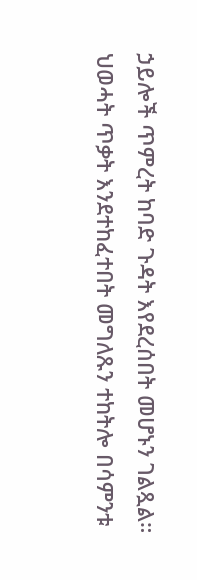ኃይሎች ጥምረት ከባድ ጉዳት እየደረሰበት መሆኑን ገልጿል።
ህወሓት ጥቃት እንደተከፈተበት መግለጹን ተከትሎ በሳምንቱ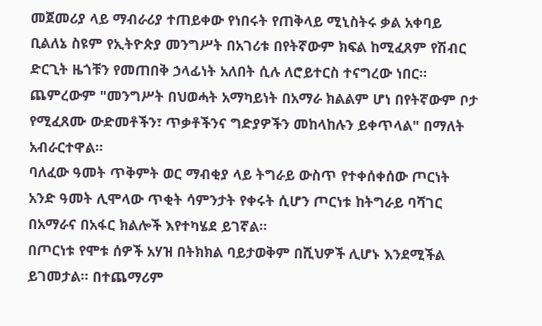መጀመሪያ ላይ ማብራሪያ ተጠይቀው የነበሩት የጠቅላይ ሚኒስትሩ ቃል አቀባይ ቢልለኔ ስዩም የኢትዮጵያ መንግሥት በአገሪቱ በየትኛውም ክፍል ከሚፈጸም የሽብር ድርጊት ዜጎቹን የመጠበቅ ኃላፊነት አለበት ሲሉ ለሮይተርስ ተናግረው ነበር።
ጨምረውም "መንግሥት በህወሓት አማካይነት በአማራ ክልልም ሆነ በየትኛውም ቦታ የሚፈጸሙ ውድመቶችን፣ ጥቃቶችንና ግድያዎችን መከላከሉን ይቀጥላል" በማለት አብራርተዋል።
ባለፈው ዓመት ጥቅምት ወር ማብቂያ ላይ ትግራይ ውስጥ የተቀሰቀሰው ጦርነት አንድ ዓመት ሊሞላው ጥቂት ሳምንታት የቀሩት ሲሆን ጦርነቱ ከትግራይ ባሻገር በአማራና በአፋር ክልሎች እየተካሄደ ይገኛል።
በጦርነቱ የሞቱ ሰዎች አሃዝ በትክክል ባይታወቅም በሺህዎች ሊሆኑ እንደሚችል ይገመታል። በተጨማሪም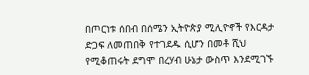በጦርነቱ ሰበብ በሰሜን ኢትዮጵያ ሚሊዮኖች የእርዳታ ድጋፍ ለመጠበቅ የተገደዱ ሲሆን በመቶ ሺህ የሚቆጠሩት ደግሞ በረሃብ ሁኔታ ውስጥ እንደሚገኙ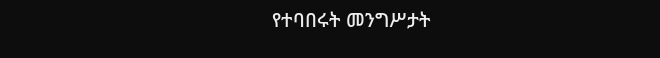የተባበሩት መንግሥታት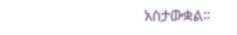አስታውቋል።